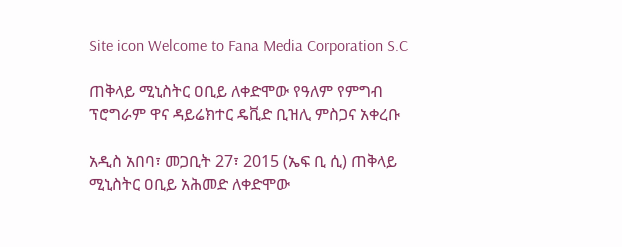Site icon Welcome to Fana Media Corporation S.C

ጠቅላይ ሚኒስትር ዐቢይ ለቀድሞው የዓለም የምግብ ፕሮግራም ዋና ዳይሬክተር ዴቪድ ቢዝሊ ምስጋና አቀረቡ

አዲስ አበባ፣ መጋቢት 27፣ 2015 (ኤፍ ቢ ሲ) ጠቅላይ ሚኒስትር ዐቢይ አሕመድ ለቀድሞው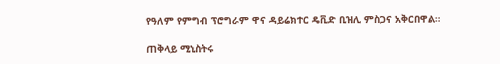የዓለም የምግብ ፕሮግራም ዋና ዳይሬክተር ዴቪድ ቢዝሊ ምስጋና አቅርበዋል።

ጠቅላይ ሚኒስትሩ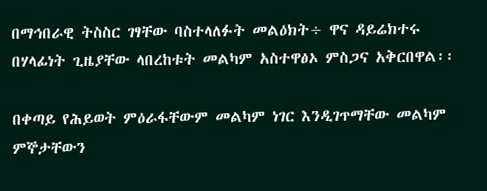በማኅበራዊ ትስስር ገፃቸው ባስተላለፉት መልዕክት÷ ዋና ዳይሬክተሩ በሃላፊነት ጊዜያቸው ላበረከቱት መልካም አስተዋፅኦ ምስጋና አቅርበዋል፡፡

በቀጣይ የሕይወት ምዕራፋቸውም መልካም ነገር እንዲገጥማቸው መልካም ምኞታቸውን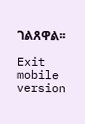ገልጸዋል፡፡

Exit mobile version